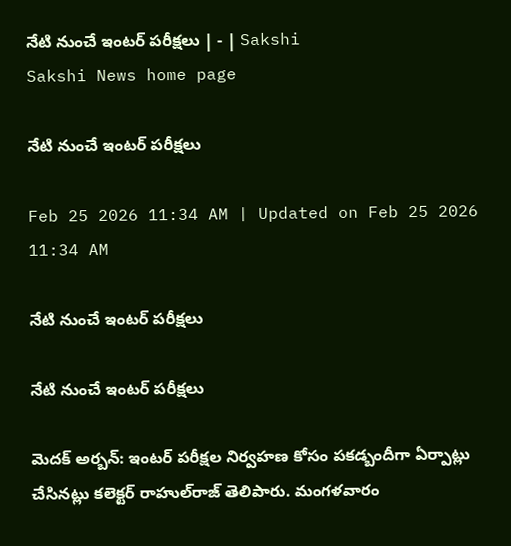నేటి నుంచే ఇంటర్‌ పరీక్షలు | - | Sakshi
Sakshi News home page

నేటి నుంచే ఇంటర్‌ పరీక్షలు

Feb 25 2026 11:34 AM | Updated on Feb 25 2026 11:34 AM

నేటి నుంచే ఇంటర్‌ పరీక్షలు

నేటి నుంచే ఇంటర్‌ పరీక్షలు

మెదక్‌ అర్బన్‌: ఇంటర్‌ పరీక్షల నిర్వహణ కోసం పకడ్బందీగా ఏర్పాట్లు చేసినట్లు కలెక్టర్‌ రాహుల్‌రాజ్‌ తెలిపారు. మంగళవారం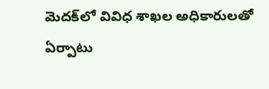మెదక్‌లో వివిధ శాఖల అధికారులతో ఏర్పాటు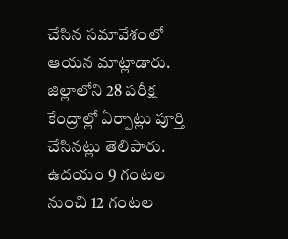చేసిన సమావేశంలో ఆయన మాట్లాడారు. జిల్లాలోని 28 పరీక్ష కేంద్రాల్లో ఏర్పాట్లు పూర్తి చేసినట్లు తెలిపారు. ఉదయం 9 గంటల నుంచి 12 గంటల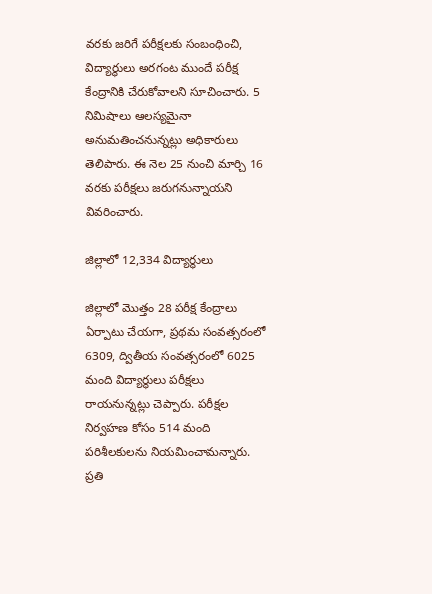వరకు జరిగే పరీక్షలకు సంబంధించి, విద్యార్థులు అరగంట ముందే పరీక్ష కేంద్రానికి చేరుకోవాలని సూచించారు. 5 నిమిషాలు ఆలస్యమైనా అనుమతించనున్నట్లు అధికారులు తెలిపారు. ఈ నెల 25 నుంచి మార్చి 16 వరకు పరీక్షలు జరుగనున్నాయని వివరించారు.

జిల్లాలో 12,334 విద్యార్థులు

జిల్లాలో మొత్తం 28 పరీక్ష కేంద్రాలు ఏర్పాటు చేయగా, ప్రథమ సంవత్సరంలో 6309, ద్వితీయ సంవత్సరంలో 6025 మంది విద్యార్థులు పరీక్షలు రాయనున్నట్లు చెప్పారు. పరీక్షల నిర్వహణ కోసం 514 మంది పరిశీలకులను నియమించామన్నారు. ప్రతి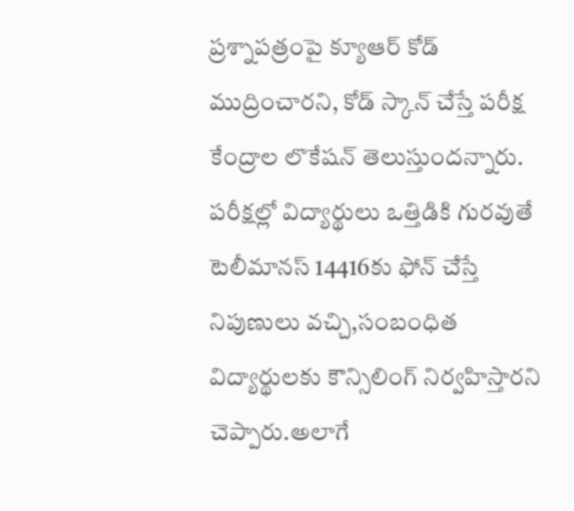ప్రశ్నాపత్రంపై క్యూఆర్‌ కోడ్‌ ముద్రించారని, కోడ్‌ స్కాన్‌ చేస్తే పరీక్ష కేంద్రాల లొకేషన్‌ తెలుస్తుందన్నారు. పరీక్షల్లో విద్యార్థులు ఒత్తిడికి గురవుతే టెలీమానస్‌ 14416కు ఫోన్‌ చేస్తే నిపుణులు వచ్చి,సంబంధిత విద్యార్థులకు కౌన్సిలింగ్‌ నిర్వహిస్తారని చెప్పారు.అలాగే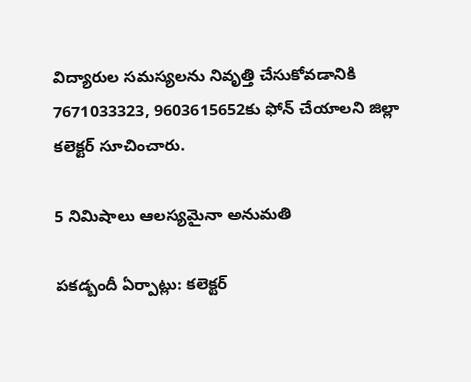విద్యారుల సమస్యలను నివృత్తి చేసుకోవడానికి 7671033323, 9603615652కు ఫోన్‌ చేయాలని జిల్లా కలెక్టర్‌ సూచించారు.

5 నిమిషాలు ఆలస్యమైనా అనుమతి

పకడ్బందీ ఏర్పాట్లు: కలెక్టర్‌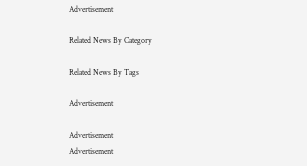Advertisement

Related News By Category

Related News By Tags

Advertisement

Advertisement
Advertisement